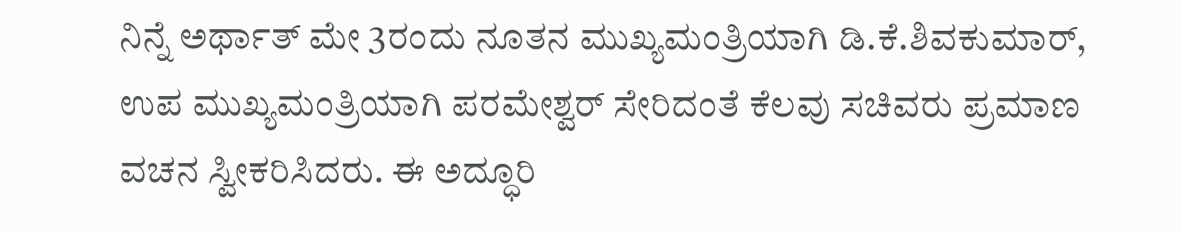ನಿನ್ನೆ ಅರ್ಥಾತ್ ಮೇ 3ರಂದು ನೂತನ ಮುಖ್ಯಮಂತ್ರಿಯಾಗಿ ಡಿ.ಕೆ.ಶಿವಕುಮಾರ್, ಉಪ ಮುಖ್ಯಮಂತ್ರಿಯಾಗಿ ಪರಮೇಶ್ವರ್ ಸೇರಿದಂತೆ ಕೆಲವು ಸಚಿವರು ಪ್ರಮಾಣ ವಚನ ಸ್ವೀಕರಿಸಿದರು. ಈ ಅದ್ಧೂರಿ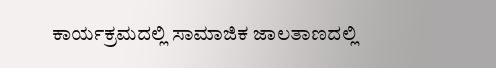ಕಾರ್ಯಕ್ರಮದಲ್ಲಿ ಸಾಮಾಜಿಕ ಜಾಲತಾಣದಲ್ಲಿ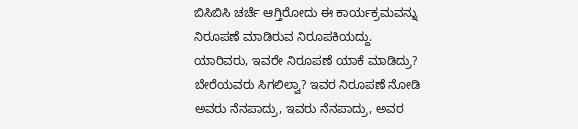ಬಿಸಿಬಿಸಿ ಚರ್ಚೆ ಆಗ್ತಿರೋದು ಈ ಕಾರ್ಯಕ್ರಮವನ್ನು ನಿರೂಪಣೆ ಮಾಡಿರುವ ನಿರೂಪಕಿಯದ್ದು. ಯಾರಿವರು, ಇವರೇ ನಿರೂಪಣೆ ಯಾಕೆ ಮಾಡಿದ್ರು? ಬೇರೆಯವರು ಸಿಗಲಿಲ್ವಾ? ಇವರ ನಿರೂಪಣೆ ನೋಡಿ ಅವರು ನೆನಪಾದ್ರು, ಇವರು ನೆನಪಾದ್ರು, ಅವರ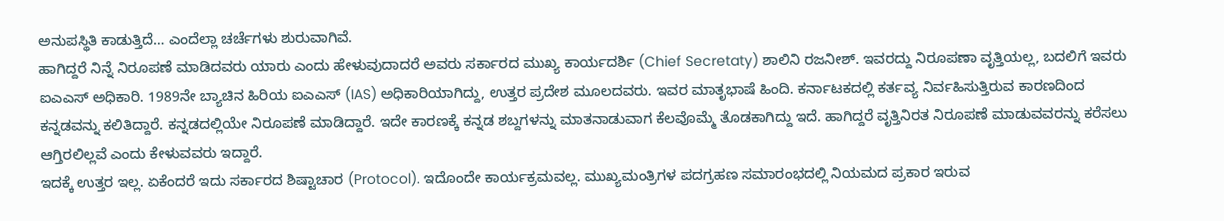ಅನುಪಸ್ಥಿತಿ ಕಾಡುತ್ತಿದೆ… ಎಂದೆಲ್ಲಾ ಚರ್ಚೆಗಳು ಶುರುವಾಗಿವೆ.
ಹಾಗಿದ್ದರೆ ನಿನ್ನೆ ನಿರೂಪಣೆ ಮಾಡಿದವರು ಯಾರು ಎಂದು ಹೇಳುವುದಾದರೆ ಅವರು ಸರ್ಕಾರದ ಮುಖ್ಯ ಕಾರ್ಯದರ್ಶಿ (Chief Secretaty) ಶಾಲಿನಿ ರಜನೀಶ್. ಇವರದ್ದು ನಿರೂಪಣಾ ವೃತ್ತಿಯಲ್ಲ, ಬದಲಿಗೆ ಇವರು ಐಎಎಸ್ ಅಧಿಕಾರಿ. 1989ನೇ ಬ್ಯಾಚಿನ ಹಿರಿಯ ಐಎಎಸ್ (IAS) ಅಧಿಕಾರಿಯಾಗಿದ್ದು, ಉತ್ತರ ಪ್ರದೇಶ ಮೂಲದವರು. ಇವರ ಮಾತೃಭಾಷೆ ಹಿಂದಿ. ಕರ್ನಾಟಕದಲ್ಲಿ ಕರ್ತವ್ಯ ನಿರ್ವಹಿಸುತ್ತಿರುವ ಕಾರಣದಿಂದ ಕನ್ನಡವನ್ನು ಕಲಿತಿದ್ದಾರೆ. ಕನ್ನಡದಲ್ಲಿಯೇ ನಿರೂಪಣೆ ಮಾಡಿದ್ದಾರೆ. ಇದೇ ಕಾರಣಕ್ಕೆ ಕನ್ನಡ ಶಬ್ದಗಳನ್ನು ಮಾತನಾಡುವಾಗ ಕೆಲವೊಮ್ಮೆ ತೊಡಕಾಗಿದ್ದು ಇದೆ. ಹಾಗಿದ್ದರೆ ವೃತ್ತಿನಿರತ ನಿರೂಪಣೆ ಮಾಡುವವರನ್ನು ಕರೆಸಲು ಆಗ್ತಿರಲಿಲ್ಲವೆ ಎಂದು ಕೇಳುವವರು ಇದ್ದಾರೆ.
ಇದಕ್ಕೆ ಉತ್ತರ ಇಲ್ಲ. ಏಕೆಂದರೆ ಇದು ಸರ್ಕಾರದ ಶಿಷ್ಟಾಚಾರ (Protocol). ಇದೊಂದೇ ಕಾರ್ಯಕ್ರಮವಲ್ಲ. ಮುಖ್ಯಮಂತ್ರಿಗಳ ಪದಗ್ರಹಣ ಸಮಾರಂಭದಲ್ಲಿ ನಿಯಮದ ಪ್ರಕಾರ ಇರುವ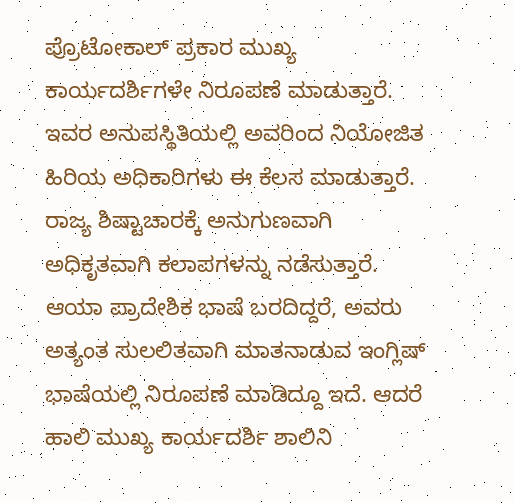ಪ್ರೊಟೋಕಾಲ್ ಪ್ರಕಾರ ಮುಖ್ಯ ಕಾರ್ಯದರ್ಶಿಗಳೇ ನಿರೂಪಣೆ ಮಾಡುತ್ತಾರೆ. ಇವರ ಅನುಪಸ್ಥಿತಿಯಲ್ಲಿ ಅವರಿಂದ ನಿಯೋಜಿತ ಹಿರಿಯ ಅಧಿಕಾರಿಗಳು ಈ ಕೆಲಸ ಮಾಡುತ್ತಾರೆ. ರಾಜ್ಯ ಶಿಷ್ಟಾಚಾರಕ್ಕೆ ಅನುಗುಣವಾಗಿ ಅಧಿಕೃತವಾಗಿ ಕಲಾಪಗಳನ್ನು ನಡೆಸುತ್ತಾರೆ. ಆಯಾ ಪ್ರಾದೇಶಿಕ ಭಾಷೆ ಬರದಿದ್ದರೆ, ಅವರು ಅತ್ಯಂತ ಸುಲಲಿತವಾಗಿ ಮಾತನಾಡುವ ಇಂಗ್ಲಿಷ್ ಭಾಷೆಯಲ್ಲಿ ನಿರೂಪಣೆ ಮಾಡಿದ್ದೂ ಇದೆ. ಆದರೆ ಹಾಲಿ ಮುಖ್ಯ ಕಾರ್ಯದರ್ಶಿ ಶಾಲಿನಿ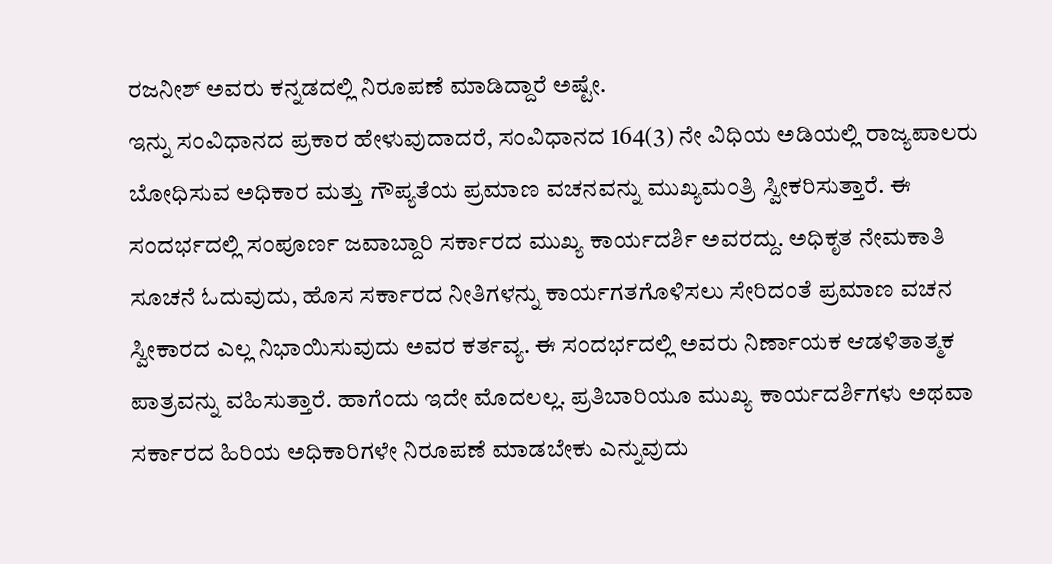ರಜನೀಶ್ ಅವರು ಕನ್ನಡದಲ್ಲಿ ನಿರೂಪಣೆ ಮಾಡಿದ್ದಾರೆ ಅಷ್ಟೇ.
ಇನ್ನು ಸಂವಿಧಾನದ ಪ್ರಕಾರ ಹೇಳುವುದಾದರೆ, ಸಂವಿಧಾನದ 164(3) ನೇ ವಿಧಿಯ ಅಡಿಯಲ್ಲಿ ರಾಜ್ಯಪಾಲರು ಬೋಧಿಸುವ ಅಧಿಕಾರ ಮತ್ತು ಗೌಪ್ಯತೆಯ ಪ್ರಮಾಣ ವಚನವನ್ನು ಮುಖ್ಯಮಂತ್ರಿ ಸ್ವೀಕರಿಸುತ್ತಾರೆ. ಈ ಸಂದರ್ಭದಲ್ಲಿ ಸಂಪೂರ್ಣ ಜವಾಬ್ದಾರಿ ಸರ್ಕಾರದ ಮುಖ್ಯ ಕಾರ್ಯದರ್ಶಿ ಅವರದ್ದು. ಅಧಿಕೃತ ನೇಮಕಾತಿ ಸೂಚನೆ ಓದುವುದು, ಹೊಸ ಸರ್ಕಾರದ ನೀತಿಗಳನ್ನು ಕಾರ್ಯಗತಗೊಳಿಸಲು ಸೇರಿದಂತೆ ಪ್ರಮಾಣ ವಚನ ಸ್ವೀಕಾರದ ಎಲ್ಲ ನಿಭಾಯಿಸುವುದು ಅವರ ಕರ್ತವ್ಯ. ಈ ಸಂದರ್ಭದಲ್ಲಿ ಅವರು ನಿರ್ಣಾಯಕ ಆಡಳಿತಾತ್ಮಕ ಪಾತ್ರವನ್ನು ವಹಿಸುತ್ತಾರೆ. ಹಾಗೆಂದು ಇದೇ ಮೊದಲಲ್ಲ. ಪ್ರತಿಬಾರಿಯೂ ಮುಖ್ಯ ಕಾರ್ಯದರ್ಶಿಗಳು ಅಥವಾ ಸರ್ಕಾರದ ಹಿರಿಯ ಅಧಿಕಾರಿಗಳೇ ನಿರೂಪಣೆ ಮಾಡಬೇಕು ಎನ್ನುವುದು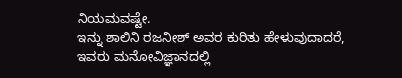ನಿಯಮವಷ್ಟೇ.
ಇನ್ನು ಶಾಲಿನಿ ರಜನೀಶ್ ಅವರ ಕುರಿತು ಹೇಳುವುದಾದರೆ, ಇವರು ಮನೋವಿಜ್ಞಾನದಲ್ಲಿ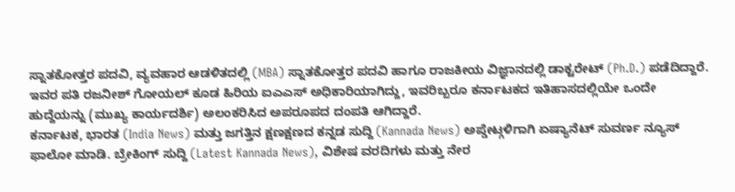ಸ್ನಾತಕೋತ್ತರ ಪದವಿ, ವ್ಯವಹಾರ ಆಡಳಿತದಲ್ಲಿ (MBA) ಸ್ನಾತಕೋತ್ತರ ಪದವಿ ಹಾಗೂ ರಾಜಕೀಯ ವಿಜ್ಞಾನದಲ್ಲಿ ಡಾಕ್ಟರೇಟ್ (Ph.D.) ಪಡೆದಿದ್ದಾರೆ. ಇವರ ಪತಿ ರಜನೀಶ್ ಗೋಯಲ್ ಕೂಡ ಹಿರಿಯ ಐಎಎಸ್ ಅಧಿಕಾರಿಯಾಗಿದ್ದು, ಇವರಿಬ್ಬರೂ ಕರ್ನಾಟಕದ ಇತಿಹಾಸದಲ್ಲಿಯೇ ಒಂದೇ ಹುದ್ದೆಯನ್ನು (ಮುಖ್ಯ ಕಾರ್ಯದರ್ಶಿ) ಅಲಂಕರಿಸಿದ ಅಪರೂಪದ ದಂಪತಿ ಆಗಿದ್ದಾರೆ.
ಕರ್ನಾಟಕ, ಭಾರತ (India News) ಮತ್ತು ಜಗತ್ತಿನ ಕ್ಷಣಕ್ಷಣದ ಕನ್ನಡ ಸುದ್ದಿ (Kannada News) ಅಪ್ಡೇಟ್ಗಳಿಗಾಗಿ ಏಷ್ಯಾನೆಟ್ ಸುವರ್ಣ ನ್ಯೂಸ್ ಫಾಲೋ ಮಾಡಿ. ಬ್ರೇಕಿಂಗ್ ಸುದ್ದಿ (Latest Kannada News), ವಿಶೇಷ ವರದಿಗಳು ಮತ್ತು ನೇರ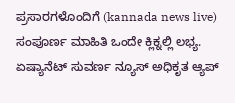ಪ್ರಸಾರಗಳೊಂದಿಗೆ (kannada news live) ಸಂಪೂರ್ಣ ಮಾಹಿತಿ ಒಂದೇ ಕ್ಲಿಕ್ನಲ್ಲಿ ಲಭ್ಯ. ಏಷ್ಯಾನೆಟ್ ಸುವರ್ಣ ನ್ಯೂಸ್ ಅಧಿಕೃತ ಆ್ಯಪ್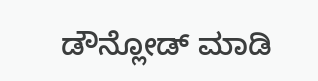ಡೌನ್ಲೋಡ್ ಮಾಡಿ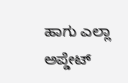ಹಾಗು ಎಲ್ಲಾ ಅಪ್ಡೇಟ್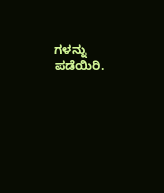ಗಳನ್ನು ಪಡೆಯಿರಿ.